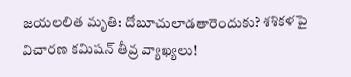జయలలిత మృతి: దోబూచులాడతారెందుకు? శశికళపై విచారణ కమిషన్ తీవ్ర వ్యాఖ్యలు!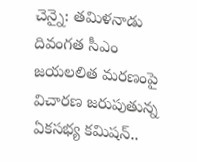చెన్నై: తమిళనాడు దివంగత సీఎం జయలలిత మరణంపై విచారణ జరుపుతున్న ఏకసభ్య కమిషన్..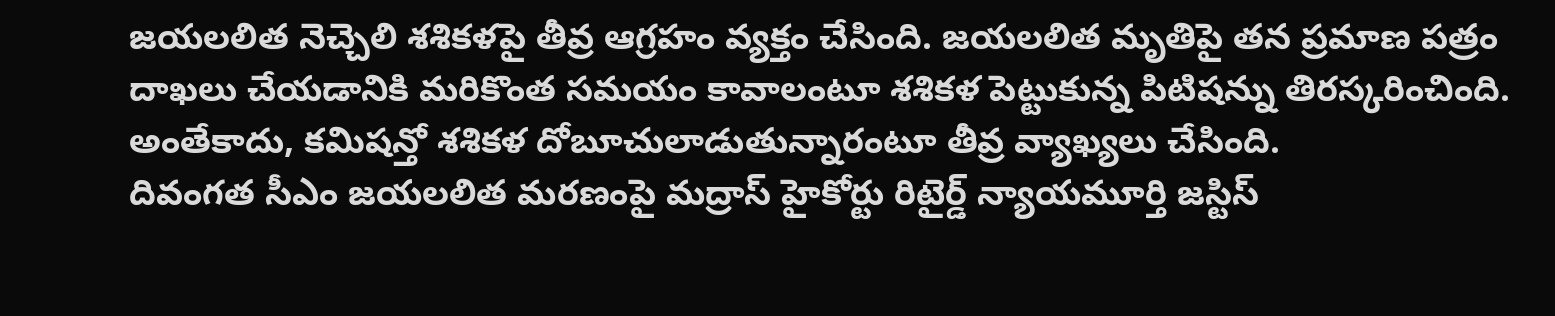జయలలిత నెచ్చెలి శశికళపై తీవ్ర ఆగ్రహం వ్యక్తం చేసింది. జయలలిత మృతిపై తన ప్రమాణ పత్రం దాఖలు చేయడానికి మరికొంత సమయం కావాలంటూ శశికళ పెట్టుకున్న పిటిషన్ను తిరస్కరించింది. అంతేకాదు, కమిషన్తో శశికళ దోబూచులాడుతున్నారంటూ తీవ్ర వ్యాఖ్యలు చేసింది.
దివంగత సీఎం జయలలిత మరణంపై మద్రాస్ హైకోర్టు రిటైర్డ్ న్యాయమూర్తి జస్టిస్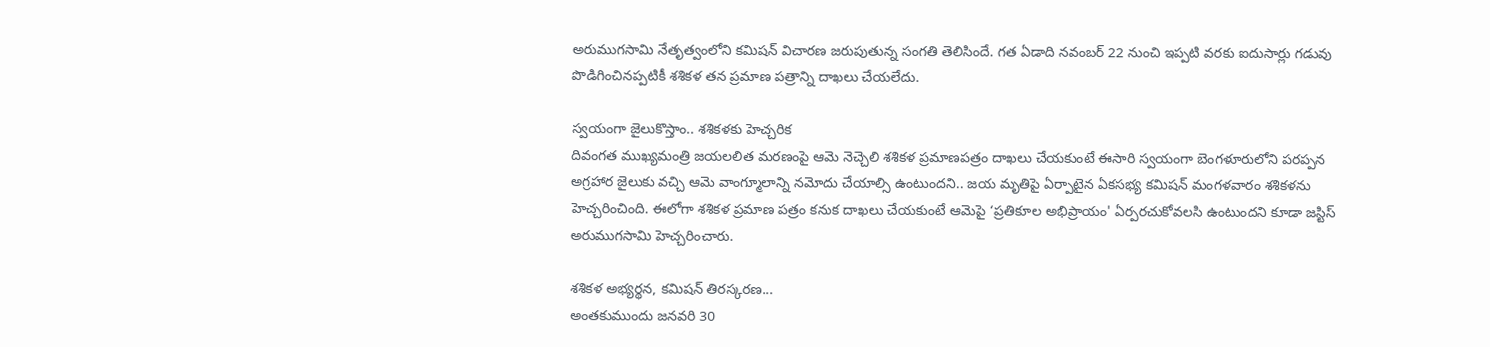అరుముగసామి నేతృత్వంలోని కమిషన్ విచారణ జరుపుతున్న సంగతి తెలిసిందే. గత ఏడాది నవంబర్ 22 నుంచి ఇప్పటి వరకు ఐదుసార్లు గడువు పొడిగించినప్పటికీ శశికళ తన ప్రమాణ పత్రాన్ని దాఖలు చేయలేదు.

స్వయంగా జైలుకొస్తాం.. శశికళకు హెచ్చరిక
దివంగత ముఖ్యమంత్రి జయలలిత మరణంపై ఆమె నెచ్చెలి శశికళ ప్రమాణపత్రం దాఖలు చేయకుంటే ఈసారి స్వయంగా బెంగళూరులోని పరప్పన అగ్రహార జైలుకు వచ్చి ఆమె వాంగ్మూలాన్ని నమోదు చేయాల్సి ఉంటుందని.. జయ మృతిపై ఏర్పాటైన ఏకసభ్య కమిషన్ మంగళవారం శశికళను హెచ్చరించింది. ఈలోగా శశికళ ప్రమాణ పత్రం కనుక దాఖలు చేయకుంటే ఆమెపై ‘ప్రతికూల అభిప్రాయం' ఏర్పరచుకోవలసి ఉంటుందని కూడా జస్టిస్ అరుముగసామి హెచ్చరించారు.

శశికళ అభ్యర్థన, కమిషన్ తిరస్కరణ...
అంతకుముందు జనవరి 30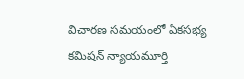విచారణ సమయంలో ఏకసభ్య కమిషన్ న్యాయమూర్తి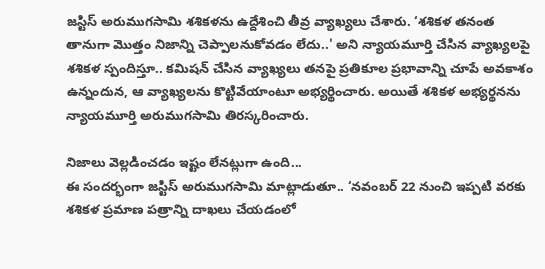జస్టిస్ అరుముగసామి శశికళను ఉద్దేశించి తీవ్ర వ్యాఖ్యలు చేశారు. ‘శశికళ తనంత తానుగా మొత్తం నిజాన్ని చెప్పాలనుకోవడం లేదు..' అని న్యాయమూర్తి చేసిన వ్యాఖ్యలపై శశికళ స్పందిస్తూ.. కమిషన్ చేసిన వ్యాఖ్యలు తనపై ప్రతికూల ప్రభావాన్ని చూపే అవకాశం ఉన్నందున, ఆ వ్యాఖ్యలను కొట్టివేయాంటూ అభ్యర్థించారు. అయితే శశికళ అభ్యర్థనను న్యాయమూర్తి అరుముగసామి తిరస్కరించారు.

నిజాలు వెల్లడించడం ఇష్టం లేనట్లుగా ఉంది...
ఈ సందర్భంగా జస్టిస్ అరుముగసామి మాట్లాడుతూ.. ‘నవంబర్ 22 నుంచి ఇప్పటి వరకు శశికళ ప్రమాణ పత్రాన్ని దాఖలు చేయడంలో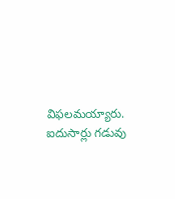విఫలమయ్యారు. ఐదుసార్లు గడువు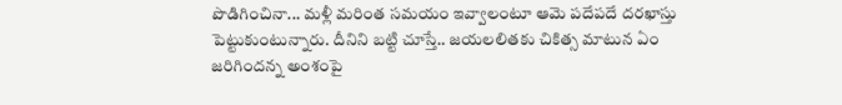పొడిగించినా... మళ్లీ మరింత సమయం ఇవ్వాలంటూ ఆమె పదేపదే దరఖాస్తు పెట్టుకుంటున్నారు. దీనిని బట్టి చూస్తే.. జయలలితకు చికిత్స మాటున ఏం జరిగిందన్న అంశంపై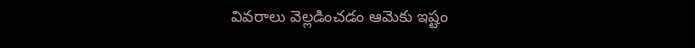వివరాలు వెల్లడించడం ఆమెకు ఇష్టం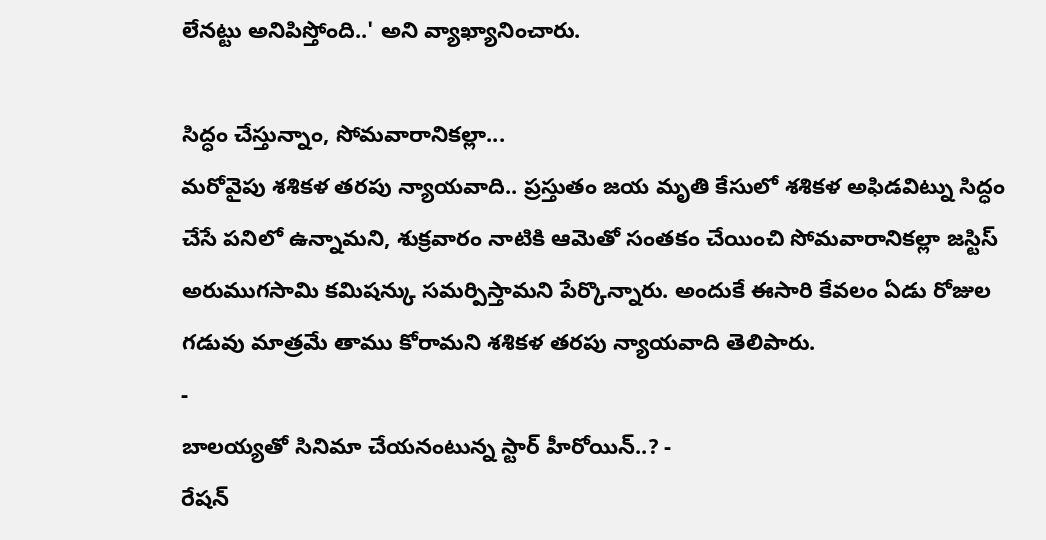లేనట్టు అనిపిస్తోంది..' అని వ్యాఖ్యానించారు.

సిద్ధం చేస్తున్నాం, సోమవారానికల్లా...
మరోవైపు శశికళ తరపు న్యాయవాది.. ప్రస్తుతం జయ మృతి కేసులో శశికళ అఫిడవిట్ను సిద్ధం చేసే పనిలో ఉన్నామని, శుక్రవారం నాటికి ఆమెతో సంతకం చేయించి సోమవారానికల్లా జస్టిస్ అరుముగసామి కమిషన్కు సమర్పిస్తామని పేర్కొన్నారు. అందుకే ఈసారి కేవలం ఏడు రోజుల గడువు మాత్రమే తాము కోరామని శశికళ తరపు న్యాయవాది తెలిపారు.
-
బాలయ్యతో సినిమా చేయనంటున్న స్టార్ హీరోయిన్..? -
రేషన్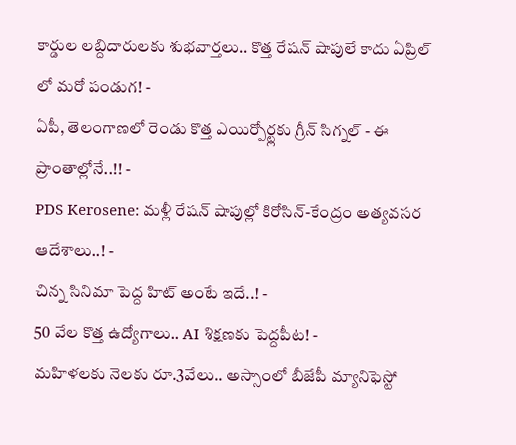కార్డుల లబ్దిదారులకు శుభవార్తలు.. కొత్త రేషన్ షాపులే కాదు ఏప్రిల్ లో మరో పండుగ! -
ఏపీ, తెలంగాణలో రెండు కొత్త ఎయిర్పోర్ట్లకు గ్రీన్ సిగ్నల్ - ఈ ప్రాంతాల్లోనే..!! -
PDS Kerosene: మళ్లీ రేషన్ షాపుల్లో కిరోసిన్-కేంద్రం అత్యవసర ఆదేశాలు..! -
చిన్న సినిమా పెద్ద హిట్ అంటే ఇదే..! -
50 వేల కొత్త ఉద్యోగాలు.. AI శిక్షణకు పెద్దపీట! -
మహిళలకు నెలకు రూ.3వేలు.. అస్సాంలో బీజేపీ మ్యానిఫెస్టో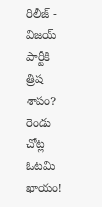రిలీజ్ -
విజయ్ పార్టీకి త్రిష శాపం? రెండు చోట్ల ఓటమి ఖాయం!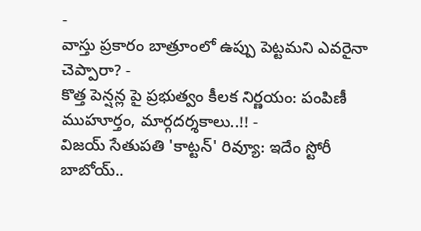-
వాస్తు ప్రకారం బాత్రూంలో ఉప్పు పెట్టమని ఎవరైనా చెప్పారా? -
కొత్త పెన్షన్ల పై ప్రభుత్వం కీలక నిర్ణయం: పంపిణీ ముహూర్తం, మార్గదర్శకాలు..!! -
విజయ్ సేతుపతి 'కాట్టన్' రివ్యూ: ఇదేం స్టోరీ బాబోయ్..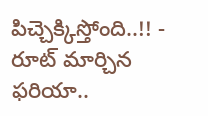పిచ్చెక్కిస్తోంది..!! -
రూట్ మార్చిన ఫరియా..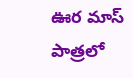ఊర మాస్ పాత్రలో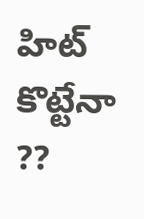హిట్ కొట్టేనా ??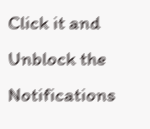Click it and Unblock the Notifications